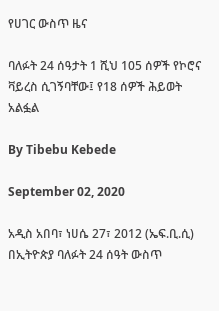የሀገር ውስጥ ዜና

ባለፉት 24 ሰዓታት 1 ሺህ 105 ሰዎች የኮሮና ቫይረስ ሲገኝባቸው፤ የ18 ሰዎች ሕይወት አልፏል

By Tibebu Kebede

September 02, 2020

አዲስ አበባ፣ ነሀሴ 27፣ 2012 (ኤፍ.ቢ.ሲ) በኢትዮጵያ ባለፉት 24 ሰዓት ውስጥ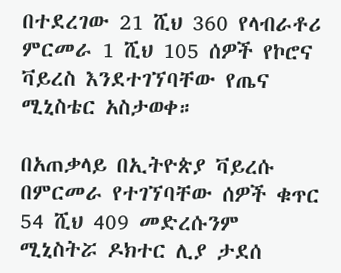በተደረገው 21 ሺህ 360 የላብራቶሪ ምርመራ 1 ሺህ 105 ሰዎች የኮሮና ቫይረስ እንደተገኘባቸው የጤና ሚኒስቴር አስታወቀ።

በአጠቃላይ በኢትዮጵያ ቫይረሱ በምርመራ የተገኘባቸው ሰዎች ቁጥር 54 ሺህ 409 መድረሱንም ሚኒስትሯ ዶክተር ሊያ ታደሰ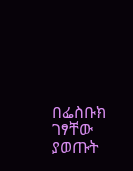በፌስቡክ ገፃቸው ያወጡት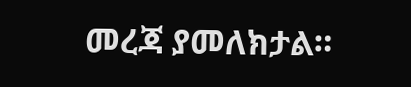መረጃ ያመለክታል።